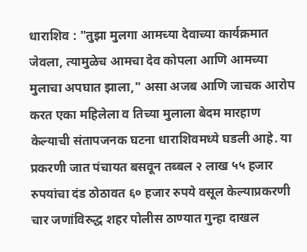धाराशिव : "तुझा मुलगा आमच्या देवाच्या कार्यक्रमात जेवला, त्यामुळेच आमचा देव कोपला आणि आमच्या मुलाचा अपघात झाला," असा अजब आणि जाचक आरोप करत एका महिलेला व तिच्या मुलाला बेदम मारहाण केल्याची संतापजनक घटना धाराशिवमध्ये घडली आहे. या प्रकरणी जात पंचायत बसवून तब्बल २ लाख ५५ हजार रुपयांचा दंड ठोठावत ६० हजार रुपये वसूल केल्याप्रकरणी चार जणांविरुद्ध शहर पोलीस ठाण्यात गुन्हा दाखल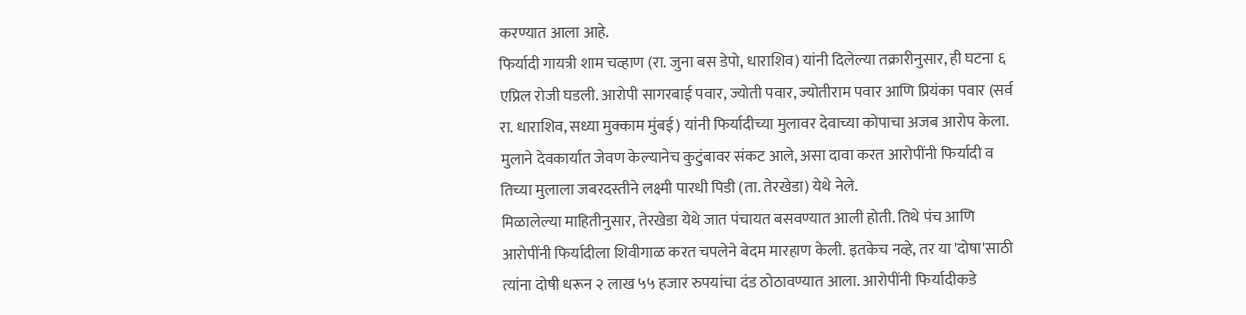करण्यात आला आहे.
फिर्यादी गायत्री शाम चव्हाण (रा. जुना बस डेपो, धाराशिव) यांनी दिलेल्या तक्रारीनुसार, ही घटना ६ एप्रिल रोजी घडली. आरोपी सागरबाई पवार, ज्योती पवार, ज्योतीराम पवार आणि प्रियंका पवार (सर्व रा. धाराशिव, सध्या मुक्काम मुंबई) यांनी फिर्यादीच्या मुलावर देवाच्या कोपाचा अजब आरोप केला. मुलाने देवकार्यात जेवण केल्यानेच कुटुंबावर संकट आले, असा दावा करत आरोपींनी फिर्यादी व तिच्या मुलाला जबरदस्तीने लक्ष्मी पारधी पिडी (ता. तेरखेडा) येथे नेले.
मिळालेल्या माहितीनुसार, तेरखेडा येथे जात पंचायत बसवण्यात आली होती. तिथे पंच आणि आरोपींनी फिर्यादीला शिवीगाळ करत चपलेने बेदम मारहाण केली. इतकेच नव्हे, तर या 'दोषा'साठी त्यांना दोषी धरून २ लाख ५५ हजार रुपयांचा दंड ठोठावण्यात आला. आरोपींनी फिर्यादीकडे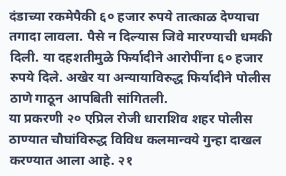दंडाच्या रकमेपैकी ६० हजार रुपये तात्काळ देण्याचा तगादा लावला. पैसे न दिल्यास जिवे मारण्याची धमकी दिली. या दहशतीमुळे फिर्यादीने आरोपींना ६० हजार रुपये दिले. अखेर या अन्यायाविरुद्ध फिर्यादीने पोलीस ठाणे गाठून आपबिती सांगितली.
या प्रकरणी २० एप्रिल रोजी धाराशिव शहर पोलीस ठाण्यात चौघांविरुद्ध विविध कलमान्वये गुन्हा दाखल करण्यात आला आहे. २१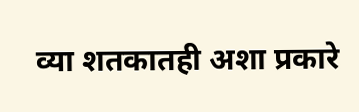व्या शतकातही अशा प्रकारे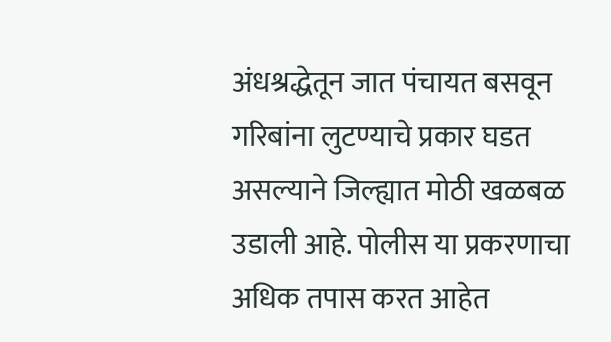अंधश्रद्धेतून जात पंचायत बसवून गरिबांना लुटण्याचे प्रकार घडत असल्याने जिल्ह्यात मोठी खळबळ उडाली आहे. पोलीस या प्रकरणाचा अधिक तपास करत आहेत